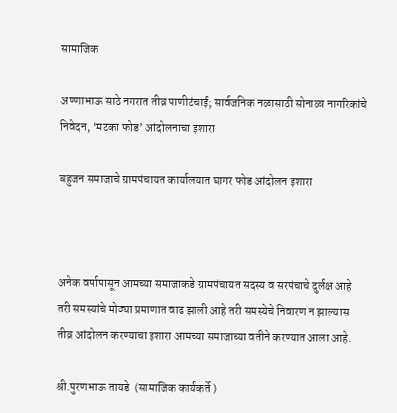सामाजिक

अण्णाभाऊ साठे नगरात तीव्र पाणीटंचाई; सार्वजनिक नळासाठी सोनाळा नागरिकांचे निवेदन, ‘मटका फोड’ आंदोलनाचा इशारा

बहुजन समाजाचे ग्रामपंचायत कार्यालयात घागर फोड आंदोलन इशारा



अनेक वर्षापासून आमच्या समाजाकडे ग्रामपंचायत सदस्य व सरपंचाचे दुर्लक्ष आहे तरी समस्यांचे मोठ्या प्रमाणात वाढ झाली आहे तरी समस्येचे निवारण न झाल्यास तीव्र आंदोलन करण्याचा इशारा आमच्या समाजाच्या वतीने करण्यात आला आहे.

श्री.पुरणभाऊ तायडे  (सामाजिक कार्यकर्ते )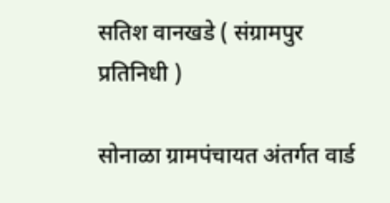सतिश वानखडे ( संग्रामपुर प्रतिनिधी )

सोनाळा ग्रामपंचायत अंतर्गत वार्ड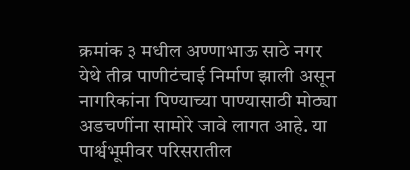क्रमांक ३ मधील अण्णाभाऊ साठे नगर येथे तीव्र पाणीटंचाई निर्माण झाली असून नागरिकांना पिण्याच्या पाण्यासाठी मोठ्या अडचणींना सामोरे जावे लागत आहे. या पार्श्वभूमीवर परिसरातील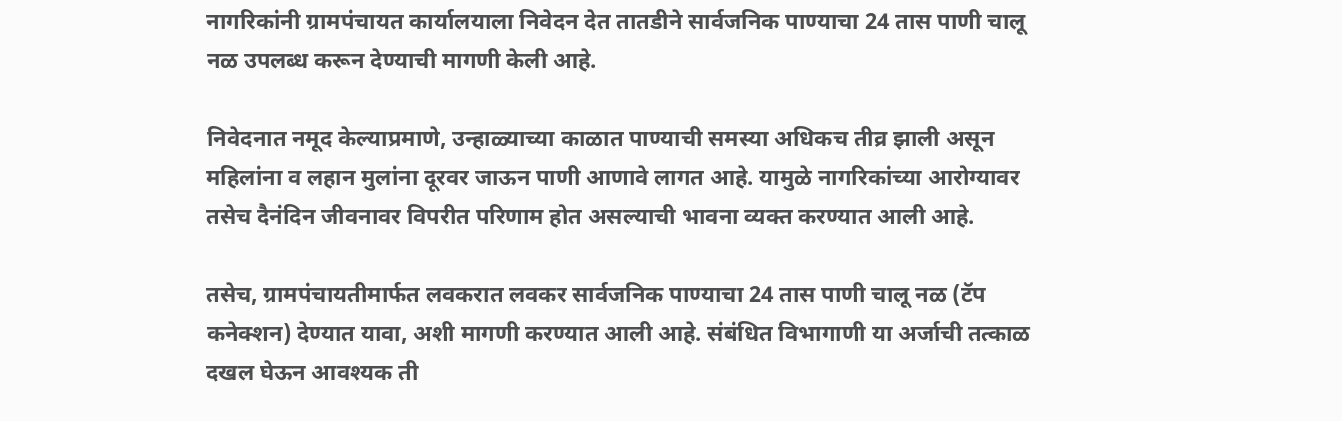नागरिकांनी ग्रामपंचायत कार्यालयाला निवेदन देत तातडीने सार्वजनिक पाण्याचा 24 तास पाणी चालू नळ उपलब्ध करून देण्याची मागणी केली आहे.

निवेदनात नमूद केल्याप्रमाणे, उन्हाळ्याच्या काळात पाण्याची समस्या अधिकच तीव्र झाली असून महिलांना व लहान मुलांना दूरवर जाऊन पाणी आणावे लागत आहे. यामुळे नागरिकांच्या आरोग्यावर तसेच दैनंदिन जीवनावर विपरीत परिणाम होत असल्याची भावना व्यक्त करण्यात आली आहे.

तसेच, ग्रामपंचायतीमार्फत लवकरात लवकर सार्वजनिक पाण्याचा 24 तास पाणी चालू नळ (टॅप कनेक्शन) देण्यात यावा, अशी मागणी करण्यात आली आहे. संबंधित विभागाणी या अर्जाची तत्काळ दखल घेऊन आवश्यक ती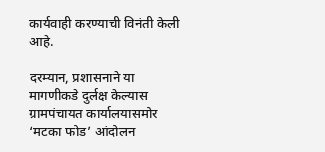कार्यवाही करण्याची विनंती केली आहे.

दरम्यान, प्रशासनाने या मागणीकडे दुर्लक्ष केल्यास ग्रामपंचायत कार्यालयासमोर ‘मटका फोड’ आंदोलन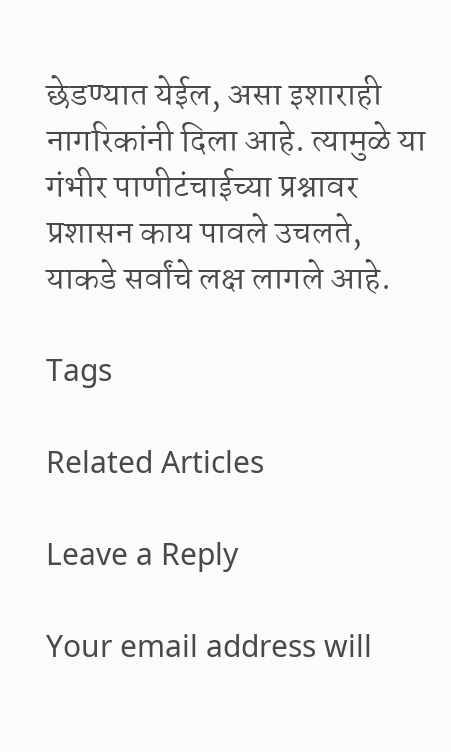छेडण्यात येईल, असा इशाराही नागरिकांनी दिला आहे. त्यामुळे या गंभीर पाणीटंचाईच्या प्रश्नावर प्रशासन काय पावले उचलते, याकडे सर्वांचे लक्ष लागले आहे.

Tags

Related Articles

Leave a Reply

Your email address will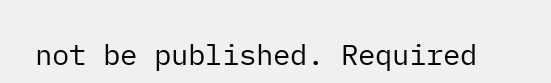not be published. Required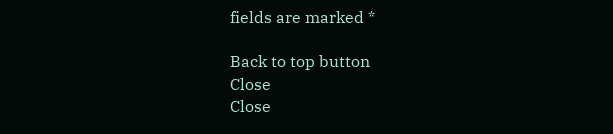fields are marked *

Back to top button
Close
Close